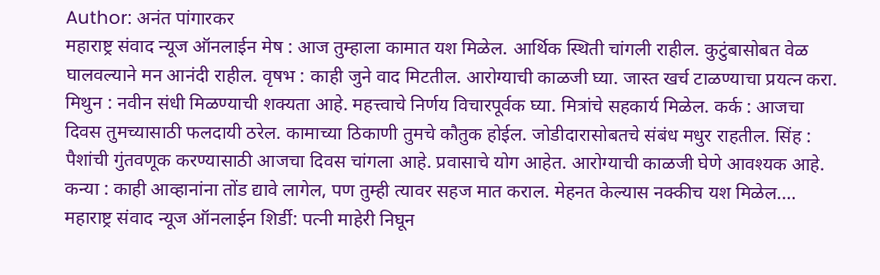Author: अनंत पांगारकर
महाराष्ट्र संवाद न्यूज ऑनलाईन मेष : आज तुम्हाला कामात यश मिळेल. आर्थिक स्थिती चांगली राहील. कुटुंबासोबत वेळ घालवल्याने मन आनंदी राहील. वृषभ : काही जुने वाद मिटतील. आरोग्याची काळजी घ्या. जास्त खर्च टाळण्याचा प्रयत्न करा. मिथुन : नवीन संधी मिळण्याची शक्यता आहे. महत्त्वाचे निर्णय विचारपूर्वक घ्या. मित्रांचे सहकार्य मिळेल. कर्क : आजचा दिवस तुमच्यासाठी फलदायी ठरेल. कामाच्या ठिकाणी तुमचे कौतुक होईल. जोडीदारासोबतचे संबंध मधुर राहतील. सिंह : पैशांची गुंतवणूक करण्यासाठी आजचा दिवस चांगला आहे. प्रवासाचे योग आहेत. आरोग्याची काळजी घेणे आवश्यक आहे. कन्या : काही आव्हानांना तोंड द्यावे लागेल, पण तुम्ही त्यावर सहज मात कराल. मेहनत केल्यास नक्कीच यश मिळेल.…
महाराष्ट्र संवाद न्यूज ऑनलाईन शिर्डी: पत्नी माहेरी निघून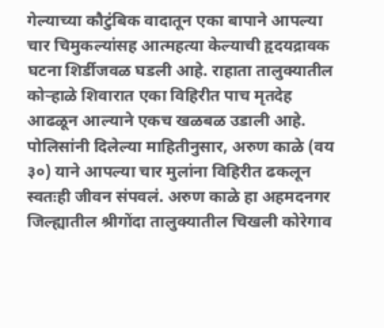गेल्याच्या कौटुंबिक वादातून एका बापाने आपल्या चार चिमुकल्यांसह आत्महत्या केल्याची हृदयद्रावक घटना शिर्डीजवळ घडली आहे. राहाता तालुक्यातील कोऱ्हाळे शिवारात एका विहिरीत पाच मृतदेह आढळून आल्याने एकच खळबळ उडाली आहे. पोलिसांनी दिलेल्या माहितीनुसार, अरुण काळे (वय ३०) याने आपल्या चार मुलांना विहिरीत ढकलून स्वतःही जीवन संपवलं. अरुण काळे हा अहमदनगर जिल्ह्यातील श्रीगोंदा तालुक्यातील चिखली कोरेगाव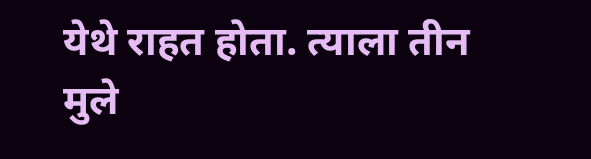येथे राहत होता. त्याला तीन मुले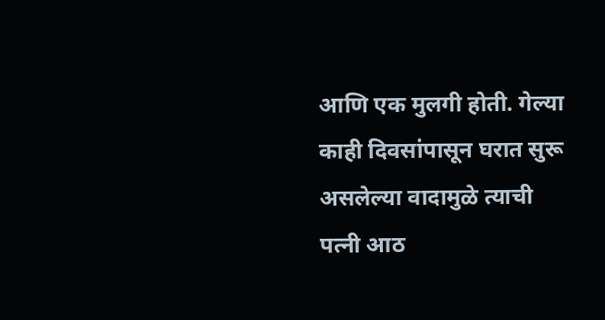आणि एक मुलगी होती. गेल्या काही दिवसांपासून घरात सुरू असलेल्या वादामुळे त्याची पत्नी आठ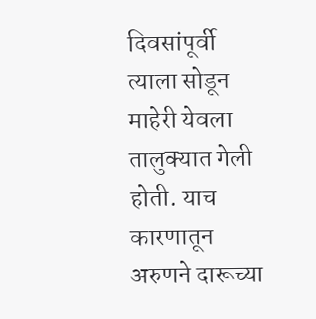दिवसांपूर्वी त्याला सोडून माहेरी येवला तालुक्यात गेली होती. याच कारणातून अरुणने दारूच्या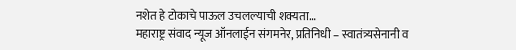नशेत हे टोकाचे पाऊल उचलल्याची शक्यता…
महाराष्ट्र संवाद न्यूज ऑनलाईन संगमनेर, प्रतिनिधी – स्वातंत्र्यसेनानी व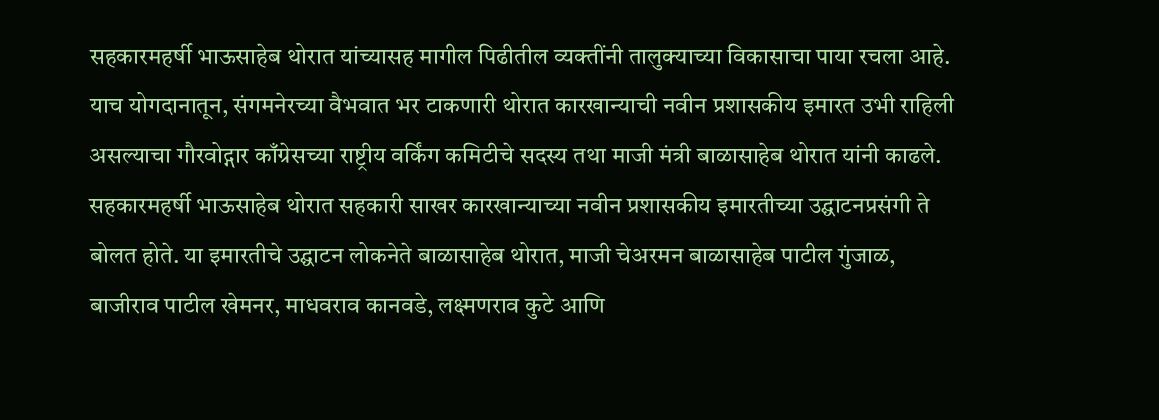सहकारमहर्षी भाऊसाहेब थोरात यांच्यासह मागील पिढीतील व्यक्तींनी तालुक्याच्या विकासाचा पाया रचला आहे. याच योगदानातून, संगमनेरच्या वैभवात भर टाकणारी थोरात कारखान्याची नवीन प्रशासकीय इमारत उभी राहिली असल्याचा गौरवोद्गार काँग्रेसच्या राष्ट्रीय वर्किंग कमिटीचे सदस्य तथा माजी मंत्री बाळासाहेब थोरात यांनी काढले. सहकारमहर्षी भाऊसाहेब थोरात सहकारी साखर कारखान्याच्या नवीन प्रशासकीय इमारतीच्या उद्घाटनप्रसंगी ते बोलत होते. या इमारतीचे उद्घाटन लोकनेते बाळासाहेब थोरात, माजी चेअरमन बाळासाहेब पाटील गुंजाळ, बाजीराव पाटील खेमनर, माधवराव कानवडे, लक्ष्मणराव कुटे आणि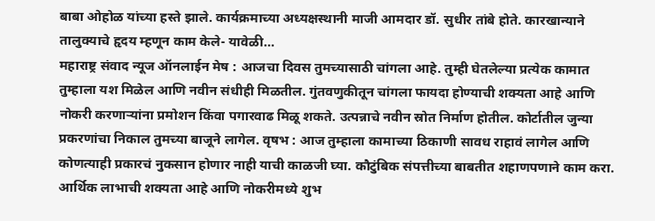बाबा ओहोळ यांच्या हस्ते झाले. कार्यक्रमाच्या अध्यक्षस्थानी माजी आमदार डॉ. सुधीर तांबे होते. कारखान्याने तालुक्याचे हृदय म्हणून काम केले- यावेळी…
महाराष्ट्र संवाद न्यूज ऑनलाईन मेष : आजचा दिवस तुमच्यासाठी चांगला आहे. तुम्ही घेतलेल्या प्रत्येक कामात तुम्हाला यश मिळेल आणि नवीन संधीही मिळतील. गुंतवणुकीतून चांगला फायदा होण्याची शक्यता आहे आणि नोकरी करणाऱ्यांना प्रमोशन किंवा पगारवाढ मिळू शकते. उत्पन्नाचे नवीन स्रोत निर्माण होतील. कोर्टातील जुन्या प्रकरणांचा निकाल तुमच्या बाजूने लागेल. वृषभ : आज तुम्हाला कामाच्या ठिकाणी सावध राहावं लागेल आणि कोणत्याही प्रकारचं नुकसान होणार नाही याची काळजी घ्या. कौटुंबिक संपत्तीच्या बाबतीत शहाणपणाने काम करा. आर्थिक लाभाची शक्यता आहे आणि नोकरीमध्ये शुभ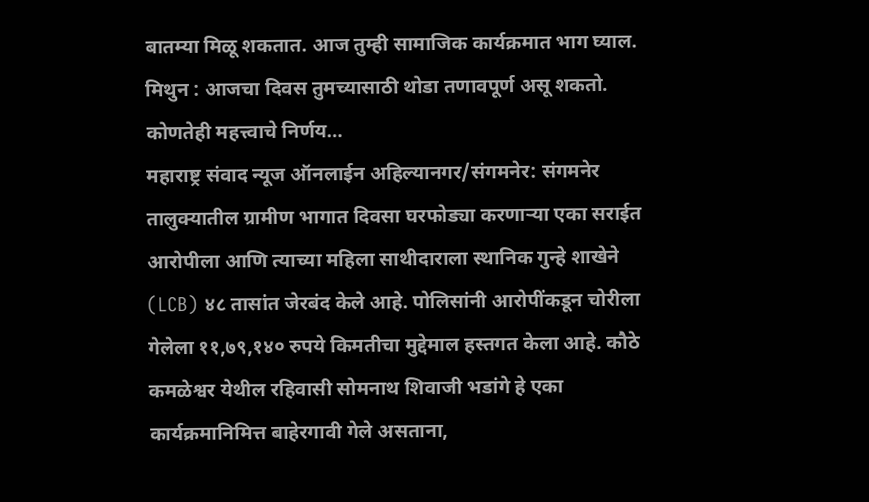बातम्या मिळू शकतात. आज तुम्ही सामाजिक कार्यक्रमात भाग घ्याल. मिथुन : आजचा दिवस तुमच्यासाठी थोडा तणावपूर्ण असू शकतो. कोणतेही महत्त्वाचे निर्णय…
महाराष्ट्र संवाद न्यूज ऑनलाईन अहिल्यानगर/संगमनेर: संगमनेर तालुक्यातील ग्रामीण भागात दिवसा घरफोड्या करणाऱ्या एका सराईत आरोपीला आणि त्याच्या महिला साथीदाराला स्थानिक गुन्हे शाखेने (LCB) ४८ तासांत जेरबंद केले आहे. पोलिसांनी आरोपींकडून चोरीला गेलेला ११,७९,१४० रुपये किमतीचा मुद्देमाल हस्तगत केला आहे. कौठे कमळेश्वर येथील रहिवासी सोमनाथ शिवाजी भडांगे हे एका कार्यक्रमानिमित्त बाहेरगावी गेले असताना,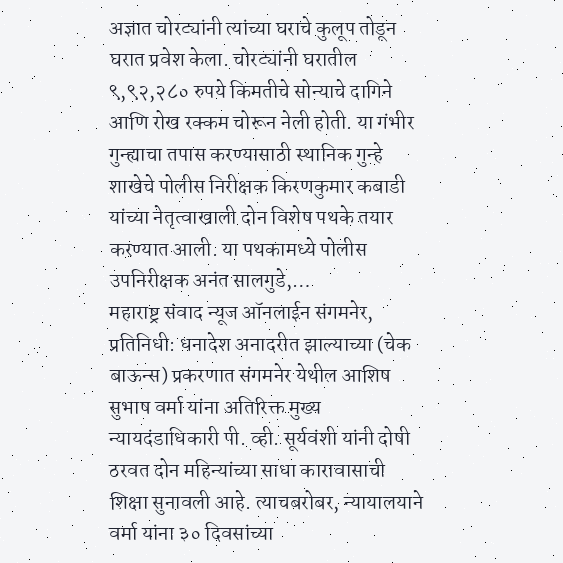अज्ञात चोरट्यांनी त्यांच्या घराचे कुलूप तोडून घरात प्रवेश केला. चोरट्यांनी घरातील ९,९२,२८० रुपये किमतीचे सोन्याचे दागिने आणि रोख रक्कम चोरून नेली होती. या गंभीर गुन्ह्याचा तपास करण्यासाठी स्थानिक गुन्हे शाखेचे पोलीस निरीक्षक किरणकुमार कबाडी यांच्या नेतृत्वाखाली दोन विशेष पथके तयार करण्यात आली. या पथकामध्ये पोलीस उपनिरीक्षक अनंत सालगुडे,…
महाराष्ट्र संवाद न्यूज ऑनलाईन संगमनेर, प्रतिनिधी: धनादेश अनादरीत झाल्याच्या (चेक बाऊन्स) प्रकरणात संगमनेर येथील आशिष सुभाष वर्मा यांना अतिरिक्त मुख्य न्यायदंडाधिकारी पी. व्ही. सूर्यवंशी यांनी दोषी ठरवत दोन महिन्यांच्या साधा कारावासाची शिक्षा सुनावली आहे. त्याचबरोबर, न्यायालयाने वर्मा यांना ३० दिवसांच्या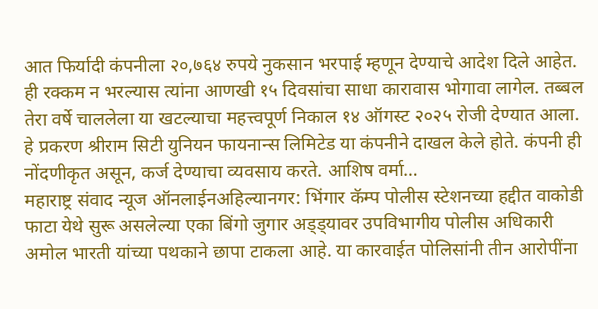आत फिर्यादी कंपनीला २०,७६४ रुपये नुकसान भरपाई म्हणून देण्याचे आदेश दिले आहेत. ही रक्कम न भरल्यास त्यांना आणखी १५ दिवसांचा साधा कारावास भोगावा लागेल. तब्बल तेरा वर्षे चाललेला या खटल्याचा महत्त्वपूर्ण निकाल १४ ऑगस्ट २०२५ रोजी देण्यात आला. हे प्रकरण श्रीराम सिटी युनियन फायनान्स लिमिटेड या कंपनीने दाखल केले होते. कंपनी ही नोंदणीकृत असून, कर्ज देण्याचा व्यवसाय करते. आशिष वर्मा…
महाराष्ट्र संवाद न्यूज ऑनलाईनअहिल्यानगर: भिंगार कॅम्प पोलीस स्टेशनच्या हद्दीत वाकोडी फाटा येथे सुरू असलेल्या एका बिंगो जुगार अड्ड्यावर उपविभागीय पोलीस अधिकारी अमोल भारती यांच्या पथकाने छापा टाकला आहे. या कारवाईत पोलिसांनी तीन आरोपींना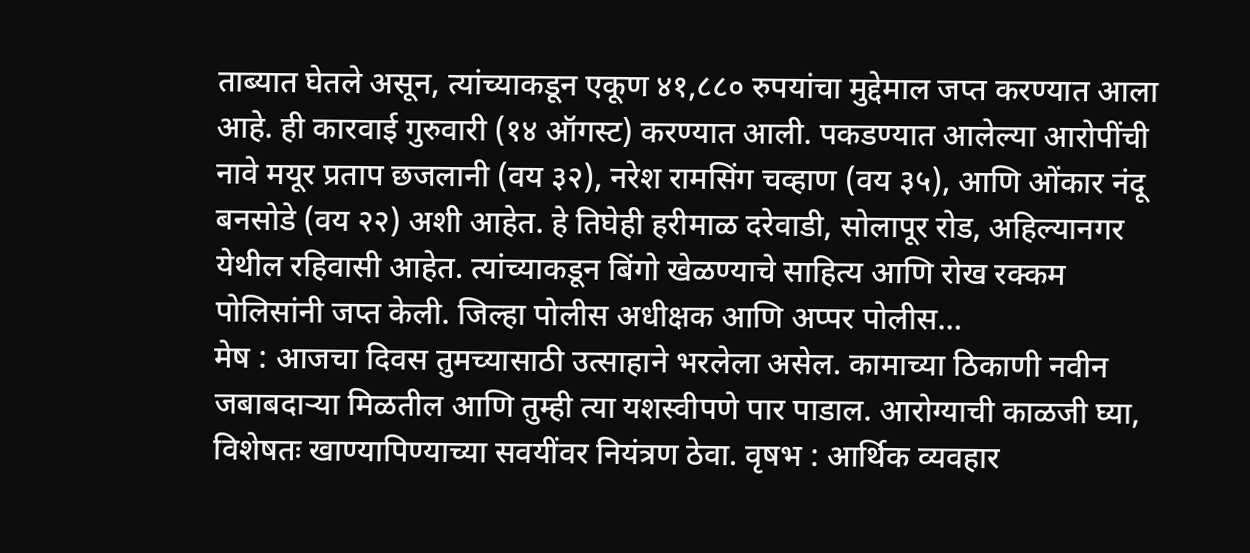ताब्यात घेतले असून, त्यांच्याकडून एकूण ४१,८८० रुपयांचा मुद्देमाल जप्त करण्यात आला आहे. ही कारवाई गुरुवारी (१४ ऑगस्ट) करण्यात आली. पकडण्यात आलेल्या आरोपींची नावे मयूर प्रताप छजलानी (वय ३२), नरेश रामसिंग चव्हाण (वय ३५), आणि ओंकार नंदू बनसोडे (वय २२) अशी आहेत. हे तिघेही हरीमाळ दरेवाडी, सोलापूर रोड, अहिल्यानगर येथील रहिवासी आहेत. त्यांच्याकडून बिंगो खेळण्याचे साहित्य आणि रोख रक्कम पोलिसांनी जप्त केली. जिल्हा पोलीस अधीक्षक आणि अप्पर पोलीस…
मेष : आजचा दिवस तुमच्यासाठी उत्साहाने भरलेला असेल. कामाच्या ठिकाणी नवीन जबाबदाऱ्या मिळतील आणि तुम्ही त्या यशस्वीपणे पार पाडाल. आरोग्याची काळजी घ्या, विशेषतः खाण्यापिण्याच्या सवयींवर नियंत्रण ठेवा. वृषभ : आर्थिक व्यवहार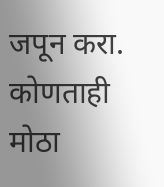जपून करा. कोणताही मोठा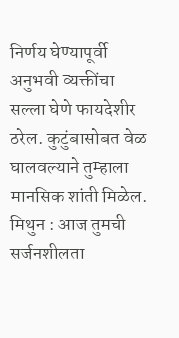निर्णय घेण्यापूर्वी अनुभवी व्यक्तींचा सल्ला घेणे फायदेशीर ठरेल. कुटुंबासोबत वेळ घालवल्याने तुम्हाला मानसिक शांती मिळेल. मिथुन : आज तुमची सर्जनशीलता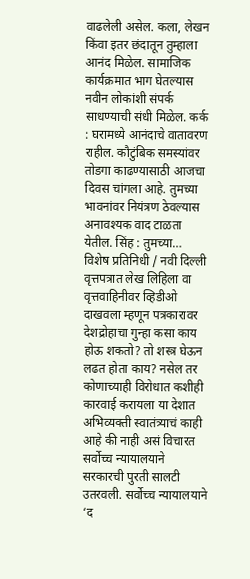वाढलेली असेल. कला, लेखन किंवा इतर छंदातून तुम्हाला आनंद मिळेल. सामाजिक कार्यक्रमात भाग घेतल्यास नवीन लोकांशी संपर्क साधण्याची संधी मिळेल. कर्क : घरामध्ये आनंदाचे वातावरण राहील. कौटुंबिक समस्यांवर तोडगा काढण्यासाठी आजचा दिवस चांगला आहे. तुमच्या भावनांवर नियंत्रण ठेवल्यास अनावश्यक वाद टाळता येतील. सिंह : तुमच्या…
विशेष प्रतिनिधी / नवी दिल्ली वृत्तपत्रात लेख लिहिला वा वृत्तवाहिनीवर व्हिडीओ दाखवला म्हणून पत्रकारावर देशद्रोहाचा गुन्हा कसा काय होऊ शकतो? तो शस्त्र घेऊन लढत होता काय? नसेल तर कोणाच्याही विरोधात कशीही कारवाई करायला या देशात अभिव्यक्ती स्वातंत्र्याचं काही आहे की नाही असं विचारत सर्वोच्च न्यायालयाने सरकारची पुरती सालटी उतरवली. सर्वोच्च न्यायालयाने ‘द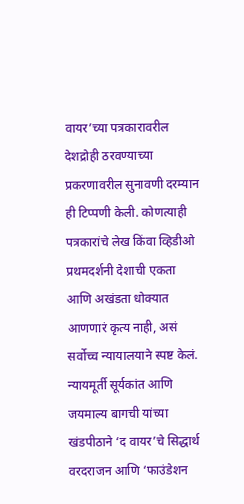वायर’च्या पत्रकारावरील देशद्रोही ठरवण्याच्या प्रकरणावरील सुनावणी दरम्यान ही टिप्पणी केली. कोणत्याही पत्रकारांचे लेख किंवा व्हिडीओ प्रथमदर्शनी देशाची एकता आणि अखंडता धोक्यात आणणारं कृत्य नाही, असं सर्वोच्च न्यायालयाने स्पष्ट केलं. न्यायमूर्ती सूर्यकांत आणि जयमाल्य बागची यांच्या खंडपीठाने ‘द वायर’चे सिद्धार्थ वरदराजन आणि ‘फाउंडेशन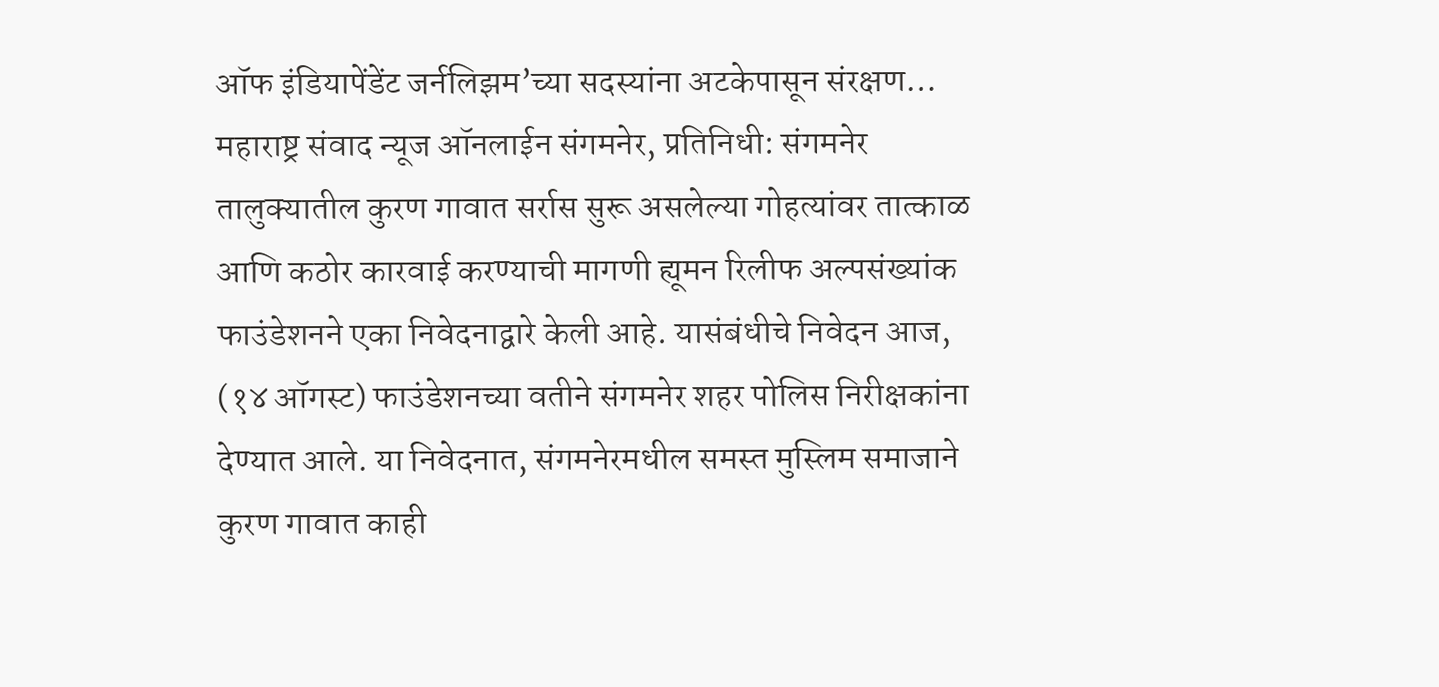ऑफ इंडियापेंडेंट जर्नलिझम’च्या सदस्यांना अटकेपासून संरक्षण…
महाराष्ट्र संवाद न्यूज ऑनलाईन संगमनेर, प्रतिनिधी: संगमनेर तालुक्यातील कुरण गावात सर्रास सुरू असलेल्या गोहत्यांवर तात्काळ आणि कठोर कारवाई करण्याची मागणी ह्यूमन रिलीफ अल्पसंख्यांक फाउंडेशनने एका निवेदनाद्वारे केली आहे. यासंबंधीचे निवेदन आज, (१४ ऑगस्ट) फाउंडेशनच्या वतीने संगमनेर शहर पोलिस निरीक्षकांना देण्यात आले. या निवेदनात, संगमनेरमधील समस्त मुस्लिम समाजाने कुरण गावात काही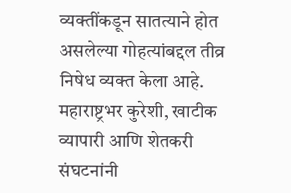व्यक्तींकडून सातत्याने होत असलेल्या गोहत्यांबद्दल तीव्र निषेध व्यक्त केला आहे. महाराष्ट्रभर कुरेशी, खाटीक व्यापारी आणि शेतकरी संघटनांनी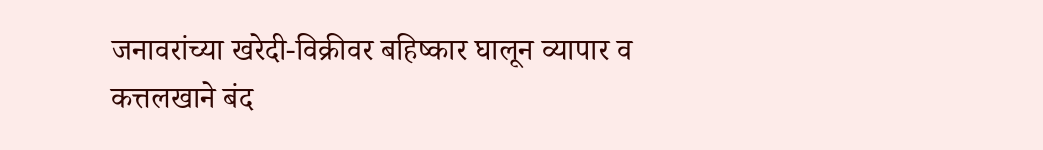जनावरांच्या खरेदी-विक्रीवर बहिष्कार घालून व्यापार व कत्तलखाने बंद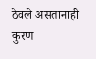ठेवले असतानाही कुरण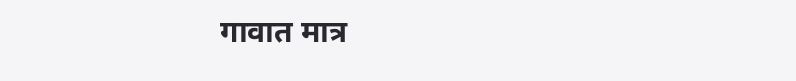गावात मात्र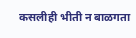कसलीही भीती न बाळगता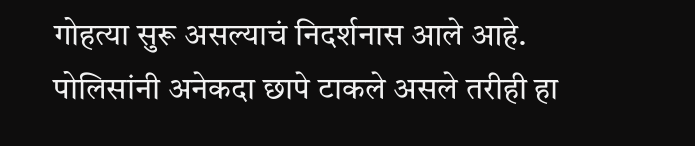गोहत्या सुरू असल्याचं निदर्शनास आले आहे. पोलिसांनी अनेकदा छापे टाकले असले तरीही हा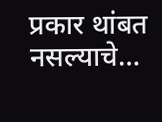प्रकार थांबत नसल्याचे…